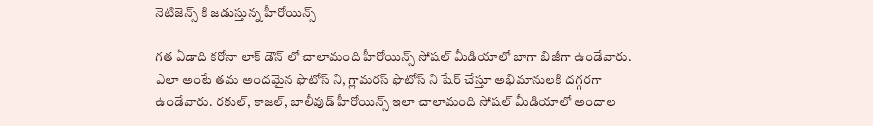నెటిజెన్స్ కి జడుస్తున్న హీరోయిన్స్

గత ఏడాది కరోనా లాక్ డౌన్ లో చాలామంది హీరోయిన్స్ సోషల్ మీడియాలో బాగా బిజీగా ఉండేవారు. ఎలా అంటే తమ అందమైన ఫొటోస్ ని, గ్లామరస్ ఫొటోస్ ని షేర్ చేస్తూ అభిమానులకి దగ్గరగా ఉండేవారు. రకుల్, కాజల్, బాలీవుడ్ హీరోయిన్స్ ఇలా చాలామంది సోషల్ మీడియాలో అందాల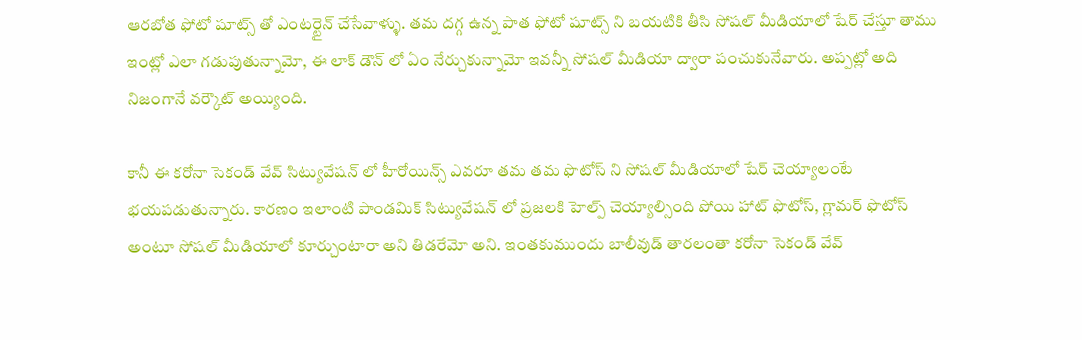ఆరబోత ఫోటో షూట్స్ తో ఎంటర్టైన్ చేసేవాళ్ళు. తమ దగ్గ ఉన్న పాత ఫోటో షూట్స్ ని బయటికి తీసి సోషల్ మీడియాలో షేర్ చేస్తూ తాము ఇంట్లో ఎలా గడుపుతున్నామో, ఈ లాక్ డౌన్ లో ఏం నేర్చుకున్నామో ఇవన్నీ సోషల్ మీడియా ద్వారా పంచుకునేవారు. అప్పట్లో అది నిజంగానే వర్కౌట్ అయ్యింది.

కానీ ఈ కరోనా సెకండ్ వేవ్ సిట్యువేషన్ లో హీరోయిన్స్ ఎవరూ తమ తమ ఫొటోస్ ని సోషల్ మీడియాలో షేర్ చెయ్యాలంటే భయపడుతున్నారు. కారణం ఇలాంటి పాండమిక్ సిట్యువేషన్ లో ప్రజలకి హెల్ప్ చెయ్యాల్సింది పోయి హాట్ ఫొటోస్, గ్లామర్ ఫొటోస్ అంటూ సోషల్ మీడియాలో కూర్చుంటారా అని తిడరేమో అని. ఇంతకుముందు బాలీవుడ్ తారలంతా కరోనా సెకండ్ వేవ్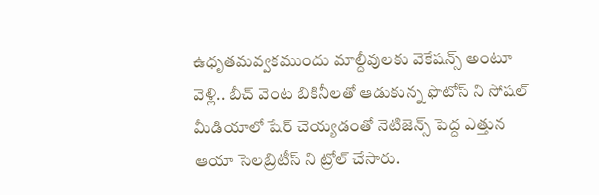ఉధృతమవ్వకముందు మాల్దీవులకు వెకేషన్స్ అంటూ వెళ్లి.. బీచ్ వెంట బికినీలతో ఆడుకున్న ఫొటోస్ ని సోషల్ మీడియాలో షేర్ చెయ్యడంతో నెటిజెన్స్ పెద్ద ఎత్తున ఆయా సెలబ్రిటీస్ ని ట్రోల్ చేసారు.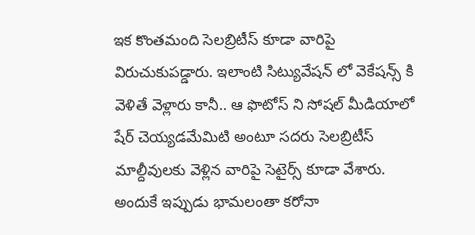ఇక కొంతమంది సెలబ్రిటీస్ కూడా వారిపై విరుచుకుపడ్డారు. ఇలాంటి సిట్యువేషన్ లో వెకేషన్స్ కి వెళితే వెళ్లారు కానీ.. ఆ ఫొటోస్ ని సోషల్ మీడియాలో షేర్ చెయ్యడమేమిటి అంటూ సదరు సెలబ్రిటీస్ మాల్దీవులకు వెళ్లిన వారిపై సెటైర్స్ కూడా వేశారు. అందుకే ఇప్పుడు భామలంతా కరోనా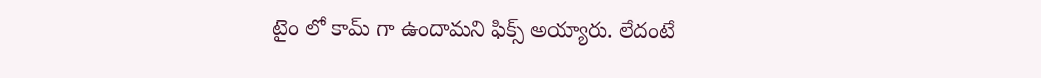టైం లో కామ్ గా ఉందామని ఫిక్స్ అయ్యారు. లేదంటే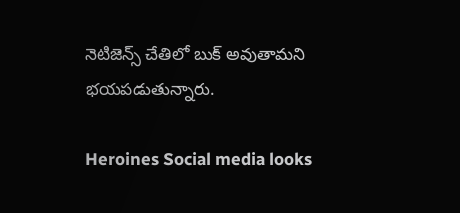నెటిజెన్స్ చేతిలో బుక్ అవుతామని భయపడుతున్నారు.

Heroines Social media looks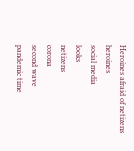Heroines afraid of netizens
heroines
social media
looks
netizens
corona
second wave
pandemic time